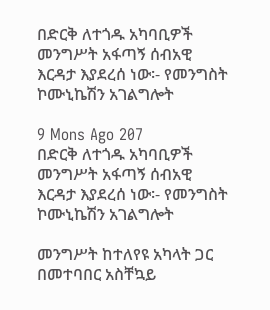በድርቅ ለተጎዱ አካባቢዎች መንግሥት አፋጣኝ ሰብአዊ እርዳታ እያደረሰ ነው፡- የመንግስት ኮሙኒኬሽን አገልግሎት

9 Mons Ago 207
በድርቅ ለተጎዱ አካባቢዎች መንግሥት አፋጣኝ ሰብአዊ እርዳታ እያደረሰ ነው፡- የመንግስት ኮሙኒኬሽን አገልግሎት

መንግሥት ከተለየዩ አካላት ጋር በመተባበር አስቸኳይ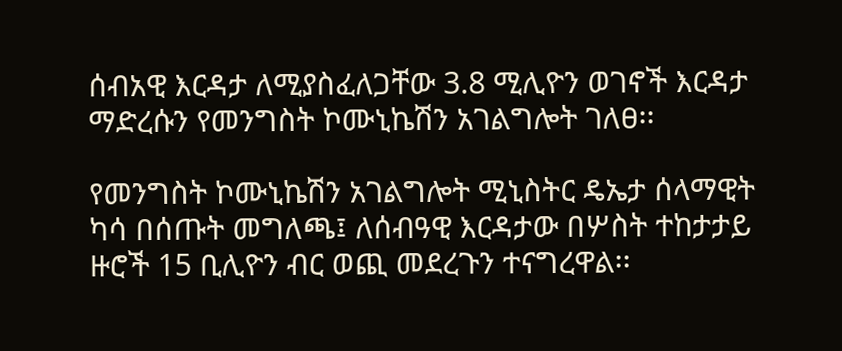ሰብአዊ እርዳታ ለሚያስፈለጋቸው 3.8 ሚሊዮን ወገኖች እርዳታ ማድረሱን የመንግስት ኮሙኒኬሽን አገልግሎት ገለፀ፡፡

የመንግስት ኮሙኒኬሽን አገልግሎት ሚኒስትር ዴኤታ ሰላማዊት ካሳ በሰጡት መግለጫ፤ ለሰብዓዊ እርዳታው በሦስት ተከታታይ ዙሮች 15 ቢሊዮን ብር ወጪ መደረጉን ተናግረዋል፡፡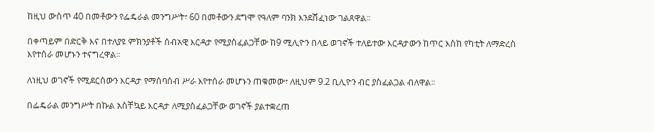ከዚህ ውስጥ 40 በመቶውን የፌዴራል መንግሥት፣ 60 በመቶውን ደግሞ የዓለም ባንክ እንደሸፈነው ገልጸዋል፡፡

በቀጣይም በድርቅ እና በተለያዩ ምክንያቶች ሰብአዊ እርዳታ የሚያስፈልጋቸው ከ9 ሚሊዮን በላይ ወገኖች ተለይተው እርዳታውን ከጥር እስከ የካቲት ለማድረስ እየተሰራ መሆኑን ተናግረዋል፡፡

ለነዚህ ወገኖች የሚደርሰውን እርዳታ የማሰባሰብ ሥራ እየተሰራ መሆኑን ጠቁመው፣ ለዚህም 9.2 ቢሊዮን ብር ያስፈልጋል ብለዋል፡፡

በፌዴራል መንግሥት በኩል አስቸኳይ እርዳታ ለሚያስፈልጋቸው ወገኖች ያልተቋረጠ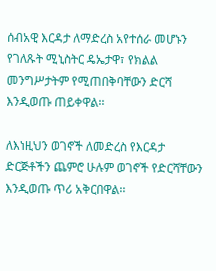ሰብአዊ እርዳታ ለማድረስ አየተሰራ መሆኑን የገለጹት ሚኒስትር ዴኤታዋ፣ የክልል መንግሥታትም የሚጠበቅባቸውን ድርሻ እንዲወጡ ጠይቀዋል፡፡

ለእነዚህን ወገኖች ለመድረስ የእርዳታ ድርጅቶችን ጨምሮ ሁሉም ወገኖች የድርሻቸውን እንዲወጡ ጥሪ አቅርበዋል፡፡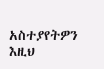አስተያየትዎን እዚህ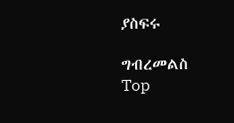ያስፍሩ

ግብረመልስ
Top